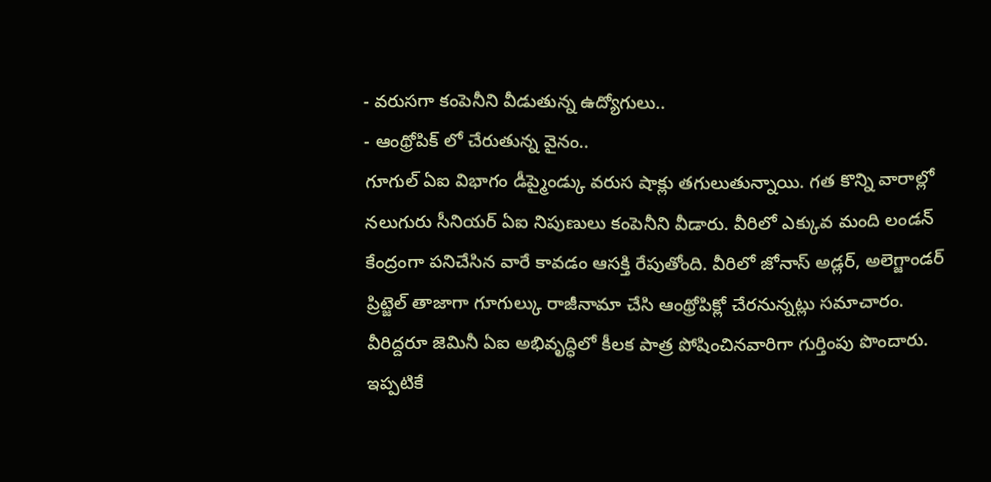- వరుసగా కంపెనీని వీడుతున్న ఉద్యోగులు..
- ఆంథ్రోపిక్ లో చేరుతున్న వైనం..
గూగుల్ ఏఐ విభాగం డీప్మైండ్కు వరుస షాక్లు తగులుతున్నాయి. గత కొన్ని వారాల్లో నలుగురు సీనియర్ ఏఐ నిపుణులు కంపెనీని వీడారు. వీరిలో ఎక్కువ మంది లండన్ కేంద్రంగా పనిచేసిన వారే కావడం ఆసక్తి రేపుతోంది. వీరిలో జోనాస్ అడ్లర్, అలెగ్జాండర్ ప్రిట్జెల్ తాజాగా గూగుల్కు రాజీనామా చేసి ఆంథ్రోపిక్లో చేరనున్నట్లు సమాచారం. వీరిద్దరూ జెమినీ ఏఐ అభివృద్ధిలో కీలక పాత్ర పోషించినవారిగా గుర్తింపు పొందారు.
ఇప్పటికే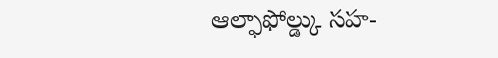ఆల్ఫాఫోల్డ్కు సహ-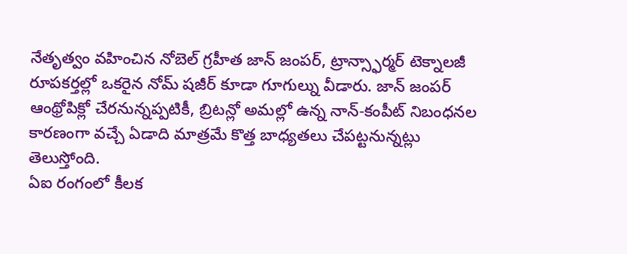నేతృత్వం వహించిన నోబెల్ గ్రహీత జాన్ జంపర్, ట్రాన్స్ఫార్మర్ టెక్నాలజీ రూపకర్తల్లో ఒకరైన నోమ్ షజీర్ కూడా గూగుల్ను వీడారు. జాన్ జంపర్ ఆంథ్రోపిక్లో చేరనున్నప్పటికీ, బ్రిటన్లో అమల్లో ఉన్న నాన్-కంపీట్ నిబంధనల కారణంగా వచ్చే ఏడాది మాత్రమే కొత్త బాధ్యతలు చేపట్టనున్నట్లు తెలుస్తోంది.
ఏఐ రంగంలో కీలక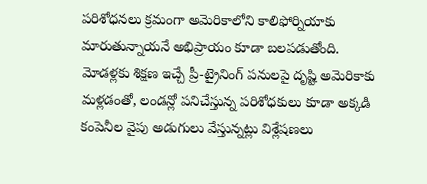పరిశోధనలు క్రమంగా అమెరికాలోని కాలిఫోర్నియాకు మారుతున్నాయనే అభిప్రాయం కూడా బలపడుతోంది. మోడళ్లకు శిక్షణ ఇచ్చే ప్రీ-ట్రైనింగ్ పనులపై దృష్టి అమెరికాకు మళ్లడంతో, లండన్లో పనిచేస్తున్న పరిశోధకులు కూడా అక్కడి కంపెనీల వైపు అడుగులు వేస్తున్నట్లు విశ్లేషణలు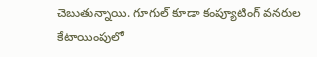చెబుతున్నాయి. గూగుల్ కూడా కంప్యూటింగ్ వనరుల కేటాయింపులో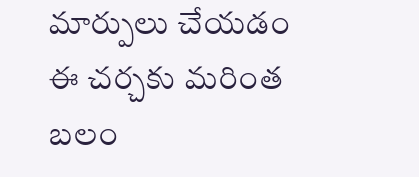మార్పులు చేయడం ఈ చర్చకు మరింత బలం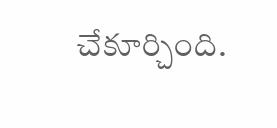చేకూర్చింది.